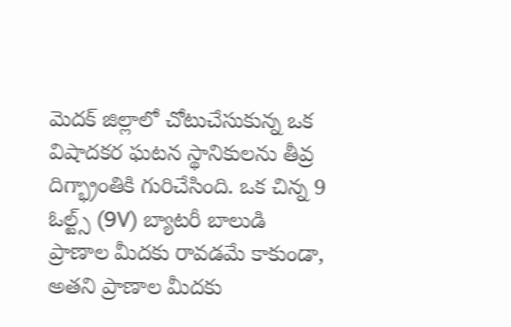మెదక్ జిల్లాలో చోటుచేసుకున్న ఒక విషాదకర ఘటన స్థానికులను తీవ్ర దిగ్భ్రాంతికి గురిచేసింది. ఒక చిన్న 9 ఓల్ట్స్ (9V) బ్యాటరీ బాలుడి ప్రాణాల మీదకు రావడమే కాకుండా, అతని ప్రాణాల మీదకు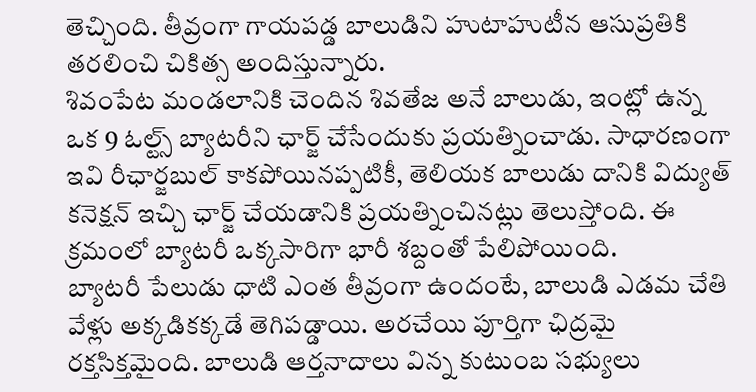తెచ్చింది. తీవ్రంగా గాయపడ్డ బాలుడిని హుటాహుటీన ఆసుప్రతికి తరలించి చికిత్స అందిస్తున్నారు.
శివంపేట మండలానికి చెందిన శివతేజ అనే బాలుడు, ఇంట్లో ఉన్న ఒక 9 ఓల్ట్స్ బ్యాటరీని ఛార్జ్ చేసేందుకు ప్రయత్నించాడు. సాధారణంగా ఇవి రీఛార్జబుల్ కాకపోయినప్పటికీ, తెలియక బాలుడు దానికి విద్యుత్ కనెక్షన్ ఇచ్చి ఛార్జ్ చేయడానికి ప్రయత్నించినట్లు తెలుస్తోంది. ఈ క్రమంలో బ్యాటరీ ఒక్కసారిగా భారీ శబ్దంతో పేలిపోయింది.
బ్యాటరీ పేలుడు ధాటి ఎంత తీవ్రంగా ఉందంటే, బాలుడి ఎడమ చేతి వేళ్లు అక్కడికక్కడే తెగిపడ్డాయి. అరచేయి పూర్తిగా ఛిద్రమై రక్తసిక్తమైంది. బాలుడి ఆర్తనాదాలు విన్న కుటుంబ సభ్యులు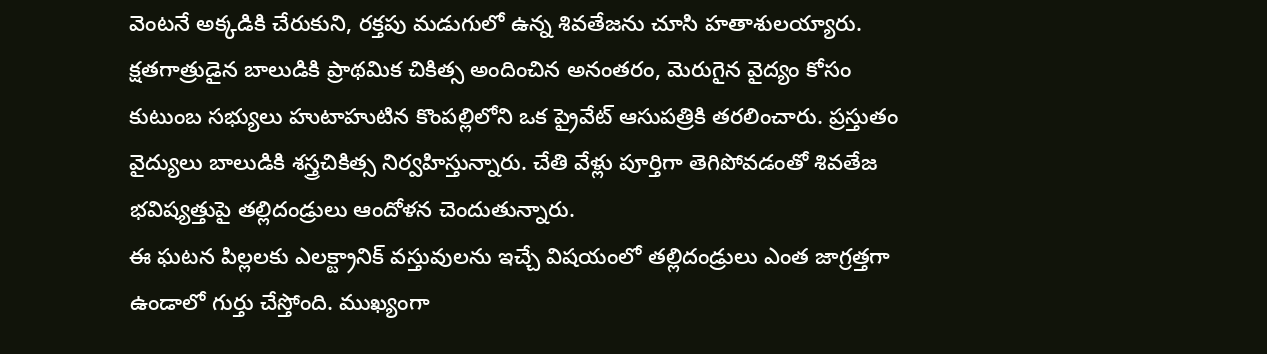వెంటనే అక్కడికి చేరుకుని, రక్తపు మడుగులో ఉన్న శివతేజను చూసి హతాశులయ్యారు. క్షతగాత్రుడైన బాలుడికి ప్రాథమిక చికిత్స అందించిన అనంతరం, మెరుగైన వైద్యం కోసం కుటుంబ సభ్యులు హుటాహుటిన కొంపల్లిలోని ఒక ప్రైవేట్ ఆసుపత్రికి తరలించారు. ప్రస్తుతం వైద్యులు బాలుడికి శస్త్రచికిత్స నిర్వహిస్తున్నారు. చేతి వేళ్లు పూర్తిగా తెగిపోవడంతో శివతేజ భవిష్యత్తుపై తల్లిదండ్రులు ఆందోళన చెందుతున్నారు.
ఈ ఘటన పిల్లలకు ఎలక్ట్రానిక్ వస్తువులను ఇచ్చే విషయంలో తల్లిదండ్రులు ఎంత జాగ్రత్తగా ఉండాలో గుర్తు చేస్తోంది. ముఖ్యంగా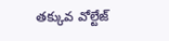తక్కువ వోల్టేజ్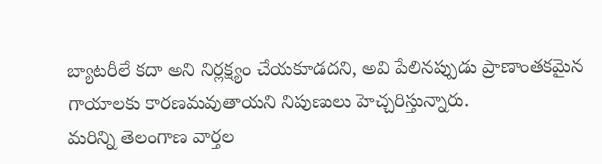బ్యాటరీలే కదా అని నిర్లక్ష్యం చేయకూడదని, అవి పేలినప్పుడు ప్రాణాంతకమైన గాయాలకు కారణమవుతాయని నిపుణులు హెచ్చరిస్తున్నారు.
మరిన్ని తెలంగాణ వార్తల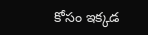కోసం ఇక్కడ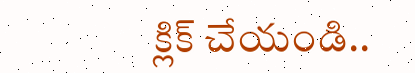క్లిక్ చేయండి..